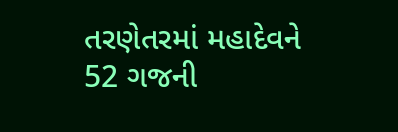તરણેતરમાં મહાદેવને 52 ગજની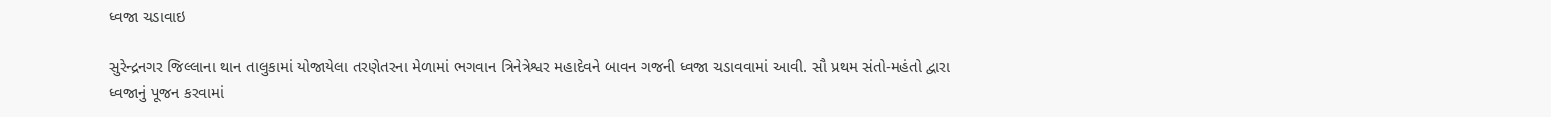ધ્વજા ચડાવાઇ

સુરેન્દ્રનગર જિલ્લાના થાન તાલુકામાં યોજાયેલા તરણેતરના મેળામાં ભગવાન ત્રિનેત્રેશ્વર મહાદેવને બાવન ગજની ધ્વજા ચડાવવામાં આવી. સૌ પ્રથમ સંતો-મહંતો દ્વારા ધ્વજાનું પૂજન કરવામાં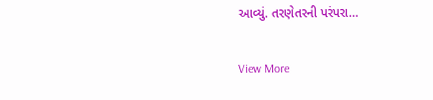આવ્યું. તરણેતરની પરંપરા…

View More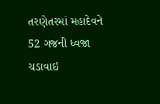તરણેતરમાં મહાદેવને 52 ગજની ધ્વજા ચડાવાઇ